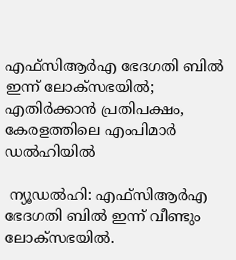എഫ്‌സിആര്‍എ ഭേദഗതി ബില്‍ ഇന്ന് ലോക്‌സഭയില്‍; എതിര്‍ക്കാന്‍ പ്രതിപക്ഷം, കേരളത്തിലെ എംപിമാര്‍ ഡല്‍ഹിയില്‍

 ന്യൂഡല്‍ഹി: എഫ്‌സിആര്‍എ ഭേദഗതി ബില്‍ ഇന്ന് വീണ്ടും ലോക്‌സഭയില്‍.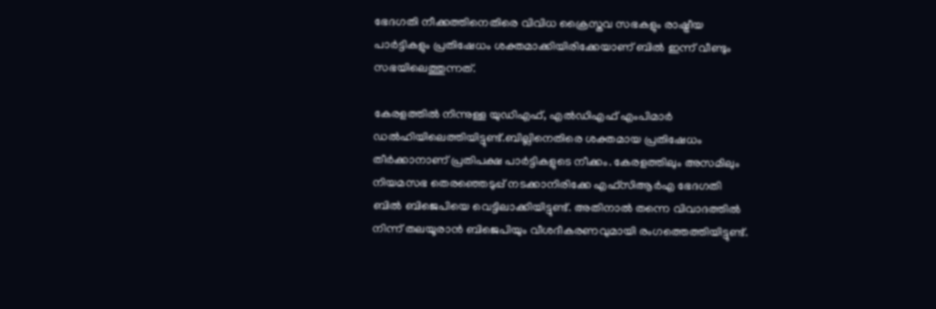ഭേദഗതി നീക്കത്തിനെതിരെ വിവിധ ക്രൈസ്തവ സഭകളും രാഷ്ട്രീയ പാര്‍ട്ടികളും പ്രതിഷേധം ശക്തമാക്കിയിരിക്കേയാണ് ബില്‍ ഇന്ന് വീണ്ടും സഭയിലെത്തുന്നത്.

കേരളത്തില്‍ നിന്നുള്ള യുഡിഎഫ്, എല്‍ഡിഎഫ് എംപിമാര്‍ ഡല്‍ഹിയിലെത്തിയിട്ടുണ്ട്.ബില്ലിനെതിരെ ശക്തമായ പ്രതിഷേധം തീര്‍ക്കാനാണ് പ്രതിപക്ഷ പാര്‍ട്ടികളുടെ നീക്കം. കേരളത്തിലും അസമിലും നിയമസഭ തെരഞ്ഞെടുപ്പ് നടക്കാനിരിക്കേ എഫ്‌സിആര്‍എ ഭേദഗതി ബില്‍ ബിജെപിയെ വെട്ടിലാക്കിയിട്ടുണ്ട്. അതിനാല്‍ തന്നെ വിവാദത്തില്‍ നിന്ന് തലയൂരാന്‍ ബിജെപിയും വീശദീകരണവുമായി രംഗത്തെത്തിയിട്ടുണ്ട്.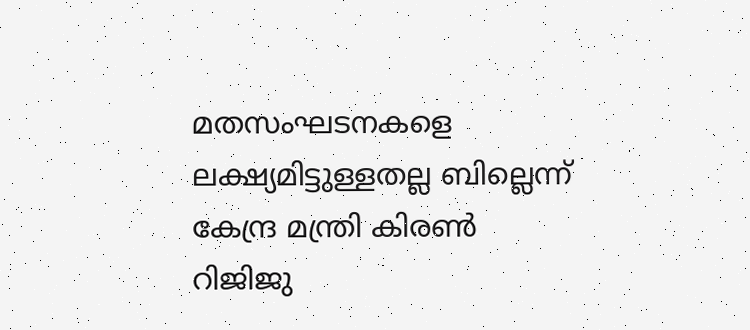മതസംഘടനകളെ ലക്ഷ്യമിട്ടുള്ളതല്ല ബില്ലെന്ന് കേന്ദ്ര മന്ത്രി കിരണ്‍ റിജിജു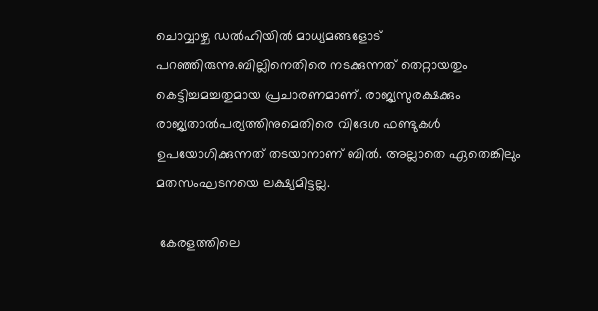ചൊവ്വാഴ്ച ഡല്‍ഹിയില്‍ മാധ്യമങ്ങളോട് പറഞ്ഞിരുന്നു.ബില്ലിനെതിരെ നടക്കുന്നത് തെറ്റായതും കെട്ടിച്ചമച്ചതുമായ പ്രചാരണമാണ്. രാജ്യസുരക്ഷക്കും രാജ്യതാല്‍പര്യത്തിനുമെതിരെ വിദേശ ഫണ്ടുകള്‍ ഉപയോഗിക്കുന്നത് തടയാനാണ് ബില്‍. അല്ലാതെ ഏതെങ്കിലും മതസംഘടനയെ ലക്ഷ്യമിട്ടല്ല.

 കേരളത്തിലെ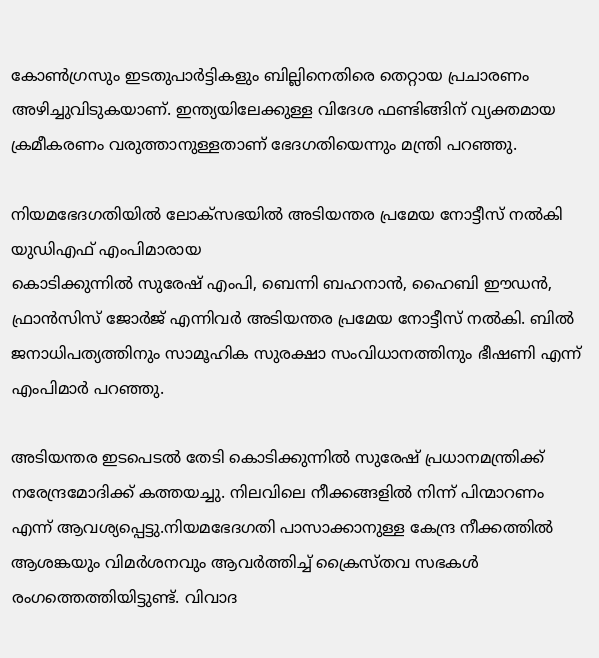കോണ്‍ഗ്രസും ഇടതുപാര്‍ട്ടികളും ബില്ലിനെതിരെ തെറ്റായ പ്രചാരണം അഴിച്ചുവിടുകയാണ്. ഇന്ത്യയിലേക്കുള്ള വിദേശ ഫണ്ടിങ്ങിന് വ്യക്തമായ ക്രമീകരണം വരുത്താനുള്ളതാണ് ഭേദഗതിയെന്നും മന്ത്രി പറഞ്ഞു.

നിയമഭേദഗതിയില്‍ ലോക്സഭയിൽ അടിയന്തര പ്രമേയ നോട്ടീസ് നൽകി യുഡിഎഫ് എംപിമാരായ
കൊടിക്കുന്നിൽ സുരേഷ് എംപി, ബെന്നി ബഹനാൻ, ഹൈബി ഈഡൻ, ഫ്രാൻസിസ് ജോർജ് എന്നിവർ അടിയന്തര പ്രമേയ നോട്ടീസ് നൽകി. ബിൽ ജനാധിപത്യത്തിനും സാമൂഹിക സുരക്ഷാ സംവിധാനത്തിനും ഭീഷണി എന്ന് എംപിമാർ പറഞ്ഞു.

അടിയന്തര ഇടപെടൽ തേടി കൊടിക്കുന്നിൽ സുരേഷ് പ്രധാനമന്ത്രിക്ക് നരേന്ദ്രമോദിക്ക് കത്തയച്ചു. നിലവിലെ നീക്കങ്ങളിൽ നിന്ന് പിന്മാറണം എന്ന് ആവശ്യപ്പെട്ടു.നിയമഭേദഗതി പാസാക്കാനുള്ള കേന്ദ്ര നീക്കത്തില്‍ ആശങ്കയും വിമര്‍ശനവും ആവര്‍ത്തിച്ച് ക്രൈസ്തവ സഭകള്‍ രംഗത്തെത്തിയിട്ടുണ്ട്. വിവാദ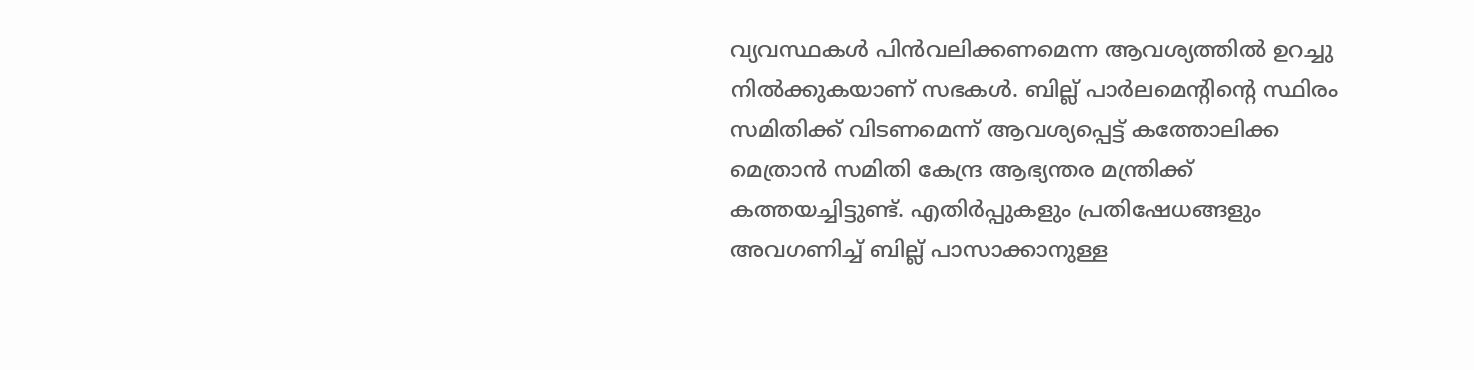വ്യവസ്ഥകള്‍ പിന്‍വലിക്കണമെന്ന ആവശ്യത്തില്‍ ഉറച്ചു നില്‍ക്കുകയാണ് സഭകള്‍. ബില്ല് പാര്‍ലമെന്റിന്റെ സ്ഥിരം സമിതിക്ക് വിടണമെന്ന് ആവശ്യപ്പെട്ട് കത്തോലിക്ക മെത്രാന്‍ സമിതി കേന്ദ്ര ആഭ്യന്തര മന്ത്രിക്ക് കത്തയച്ചിട്ടുണ്ട്. എതിര്‍പ്പുകളും പ്രതിഷേധങ്ങളും അവഗണിച്ച് ബില്ല് പാസാക്കാനുള്ള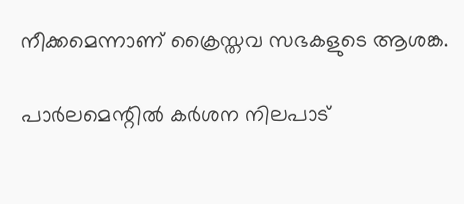നീക്കമെന്നാണ് ക്രൈസ്തവ സഭകളുടെ ആശങ്ക.

പാര്‍ലമെന്റില്‍ കര്‍ശന നിലപാട്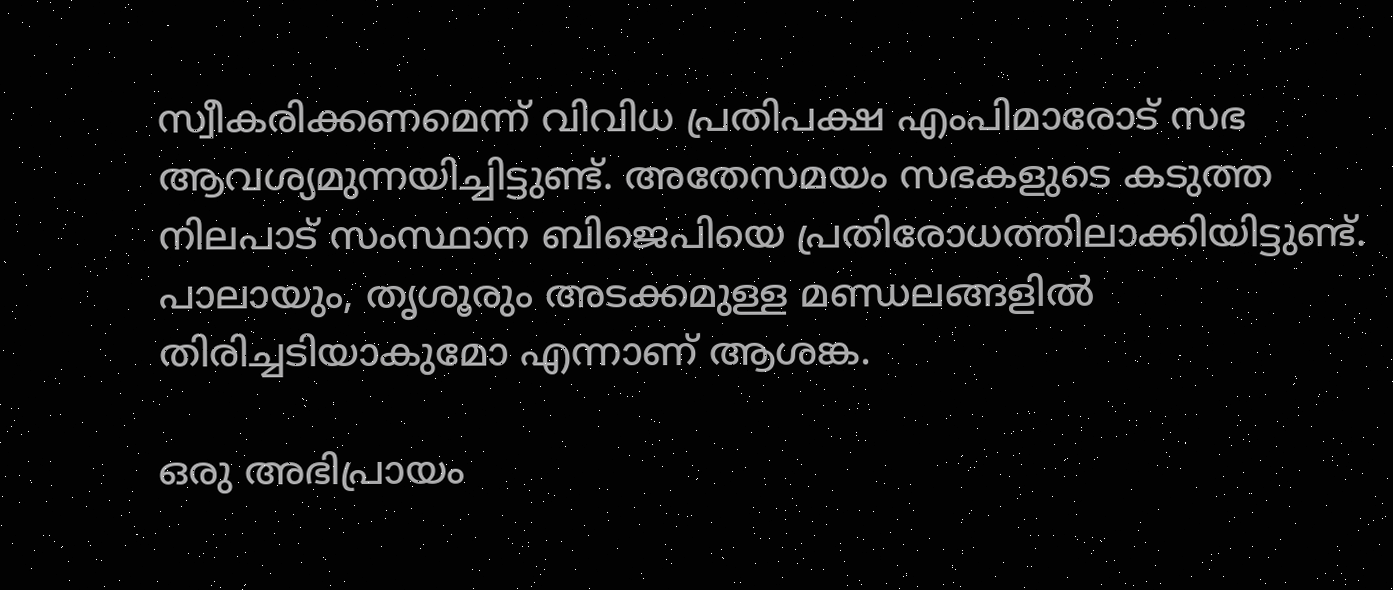സ്വീകരിക്കണമെന്ന് വിവിധ പ്രതിപക്ഷ എംപിമാരോട് സഭ ആവശ്യമുന്നയിച്ചിട്ടുണ്ട്. അതേസമയം സഭകളുടെ കടുത്ത നിലപാട് സംസ്ഥാന ബിജെപിയെ പ്രതിരോധത്തിലാക്കിയിട്ടുണ്ട്. പാലായും, തൃശൂരും അടക്കമുള്ള മണ്ഡലങ്ങളില്‍ തിരിച്ചടിയാകുമോ എന്നാണ് ആശങ്ക.

ഒരു അഭിപ്രായം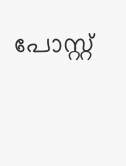പോസ്റ്റ്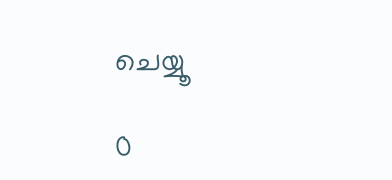ചെയ്യൂ

0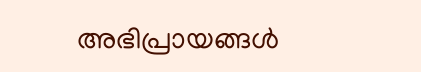അഭിപ്രായങ്ങള്‍